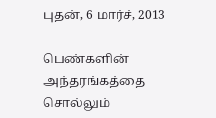புதன், 6 மார்ச், 2013

பெண்களின் அந்தரங்கத்தை சொல்லும்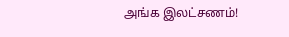அங்க இலட்சணம்!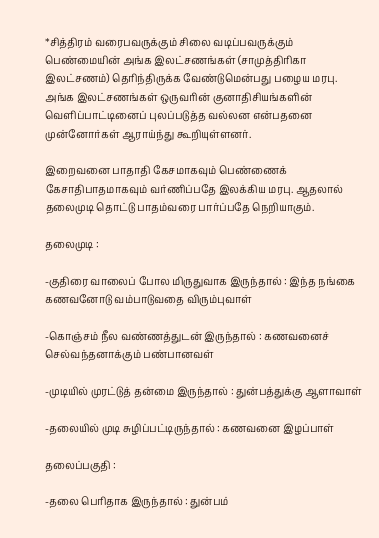*சித்திரம் வரைபவருக்கும் சிலை வடிப்பவருக்கும் பெண்மையின் அங்க இலட்சணங்கள் (சாமுத்திரிகா இலட்சணம்) தெரிந்திருக்க வேண்டுமென்பது பழைய மரபு. அங்க இலட்சணங்கள் ஒருவரின் குனாதிசியங்களின் வெளிப்பாட்டினைப் புலப்படுத்த வல்லன என்பதனை முன்னோர்கள் ஆராய்ந்து கூறியுள்ளனர்.

இறைவனை பாதாதி கேசமாகவும் பெண்ணைக் கேசாதிபாதமாகவும் வர்ணிப்பதே இலக்கிய மரபு. ஆதலால் தலைமுடி தொட்டு பாதம்வரை பார்ப்பதே நெறியாகும்.

தலைமுடி :

-குதிரை வாலைப் போல மிருதுவாக இருந்தால் : இந்த நங்கை கணவனோடு வம்பாடுவதை விரும்புவாள்

-கொஞ்சம் நீல வண்ணத்துடன் இருந்தால் : கணவனைச் செல்வந்தனாக்கும் பண்பானவள்

-முடியில் முரட்டுத் தன்மை இருந்தால் : துன்பத்துக்கு ஆளாவாள்

-தலையில் முடி சுழிப்பட்டிருந்தால் : கணவனை இழப்பாள்

தலைப்பகுதி :

-தலை பெரிதாக இருந்தால் : துன்பம்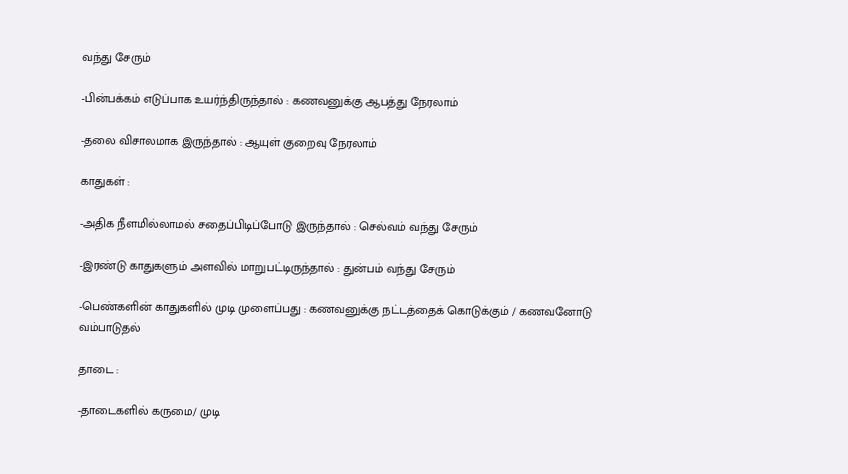வந்து சேரும்

-பின்பக்கம் எடுப்பாக உயர்ந்திருந்தால் : கணவனுக்கு ஆபத்து நேரலாம்

-தலை விசாலமாக இருந்தால் : ஆயுள் குறைவு நேரலாம்

காதுகள் :

-அதிக நீளமில்லாமல் சதைப்பிடிப்போடு இருந்தால் : செல்வம் வந்து சேரும்

-இரண்டு காதுகளும் அளவில் மாறுபட்டிருந்தால் : துன்பம் வந்து சேரும்

-பெண்களின் காதுகளில் முடி முளைப்பது : கணவனுக்கு நட்டத்தைக் கொடுக்கும் / கணவனோடு வம்பாடுதல்

தாடை :

-தாடைகளில் கருமை/ முடி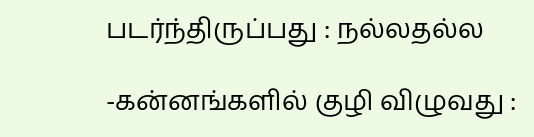படர்ந்திருப்பது : நல்லதல்ல

-கன்னங்களில் குழி விழுவது :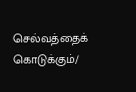செல்வத்தைக் கொடுக்கும்/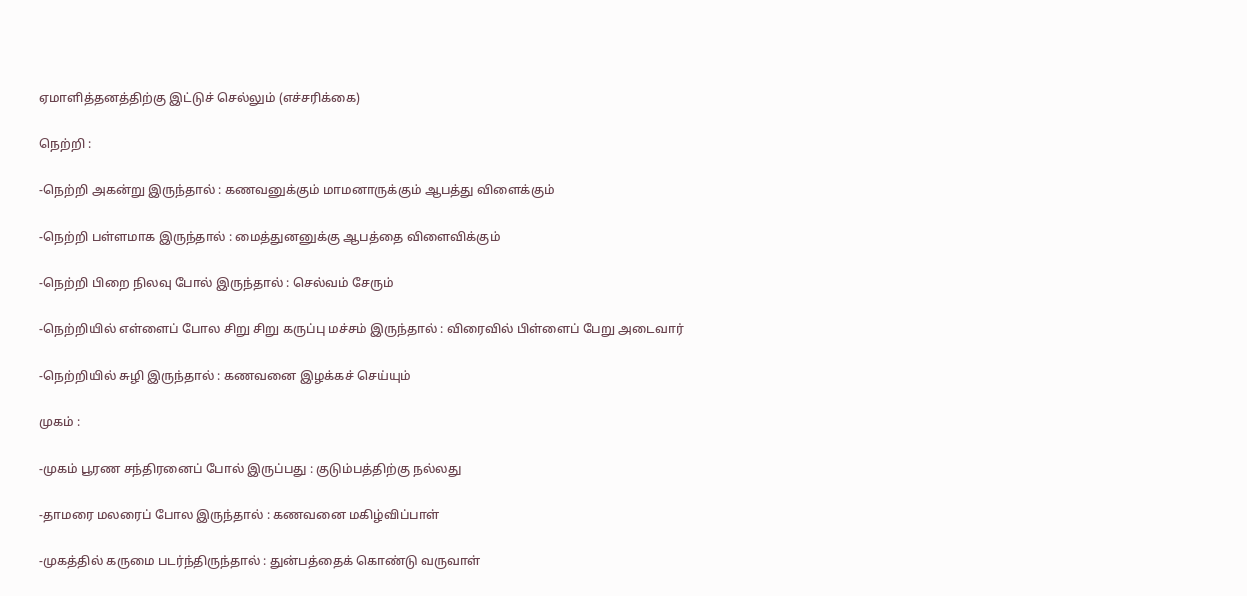ஏமாளித்தனத்திற்கு இட்டுச் செல்லும் (எச்சரிக்கை)

நெற்றி :

-நெற்றி அகன்று இருந்தால் : கணவனுக்கும் மாமனாருக்கும் ஆபத்து விளைக்கும்

-நெற்றி பள்ளமாக இருந்தால் : மைத்துனனுக்கு ஆபத்தை விளைவிக்கும்

-நெற்றி பிறை நிலவு போல் இருந்தால் : செல்வம் சேரும்

-நெற்றியில் எள்ளைப் போல சிறு சிறு கருப்பு மச்சம் இருந்தால் : விரைவில் பிள்ளைப் பேறு அடைவார்

-நெற்றியில் சுழி இருந்தால் : கணவனை இழக்கச் செய்யும்

முகம் :

-முகம் பூரண சந்திரனைப் போல் இருப்பது : குடும்பத்திற்கு நல்லது

-தாமரை மலரைப் போல இருந்தால் : கணவனை மகிழ்விப்பாள்

-முகத்தில் கருமை படர்ந்திருந்தால் : துன்பத்தைக் கொண்டு வருவாள்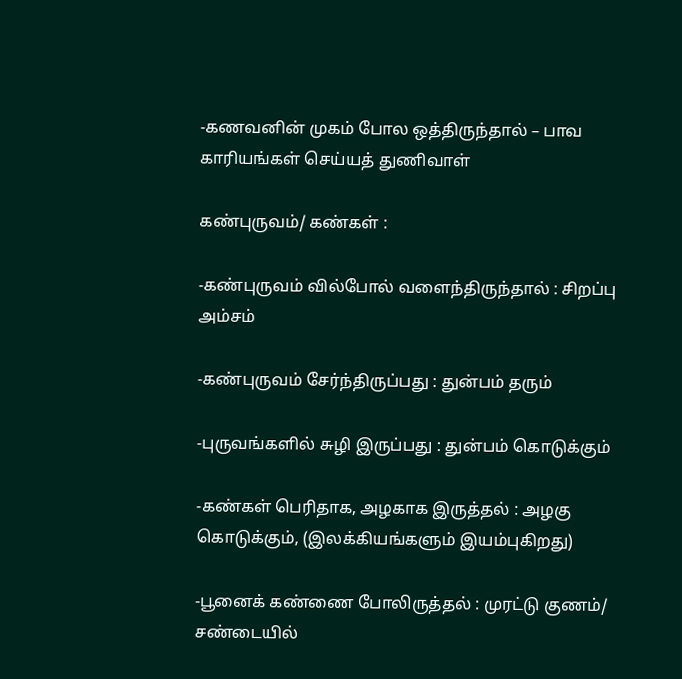-கணவனின் முகம் போல ஒத்திருந்தால் – பாவ காரியங்கள் செய்யத் துணிவாள்

கண்புருவம்/ கண்கள் :

-கண்புருவம் வில்போல் வளைந்திருந்தால் : சிறப்பு அம்சம்

-கண்புருவம் சேர்ந்திருப்பது : துன்பம் தரும்

-புருவங்களில் சுழி இருப்பது : துன்பம் கொடுக்கும்

-கண்கள் பெரிதாக, அழகாக இருத்தல் : அழகு கொடுக்கும், (இலக்கியங்களும் இயம்புகிறது)

-பூனைக் கண்ணை போலிருத்தல் : முரட்டு குணம்/ சண்டையில்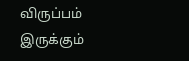விருப்பம் இருக்கும்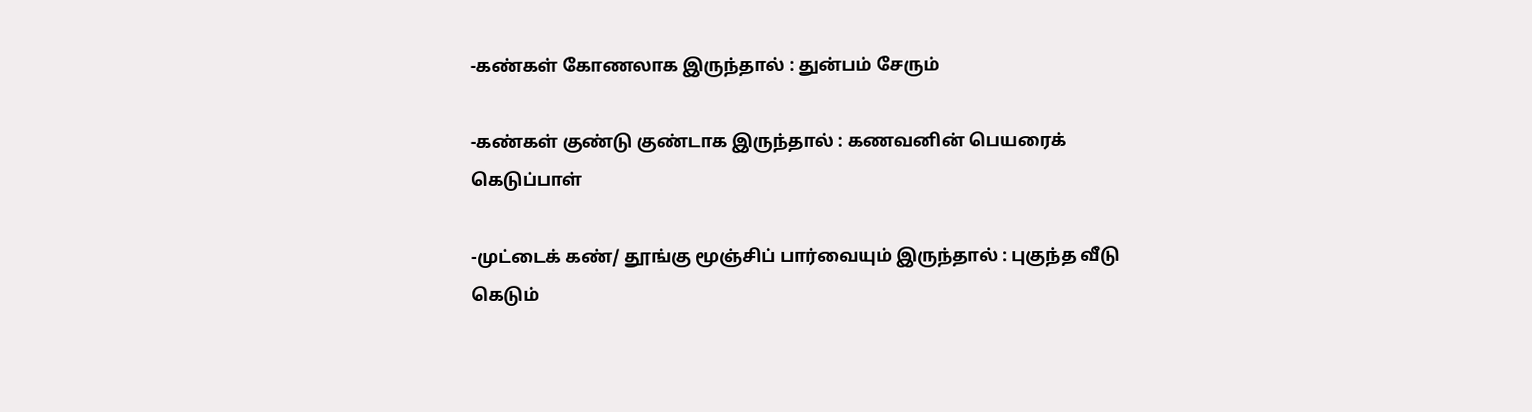-கண்கள் கோணலாக இருந்தால் : துன்பம் சேரும்

-கண்கள் குண்டு குண்டாக இருந்தால் : கணவனின் பெயரைக் கெடுப்பாள்

-முட்டைக் கண்/ தூங்கு மூஞ்சிப் பார்வையும் இருந்தால் : புகுந்த வீடு கெடும்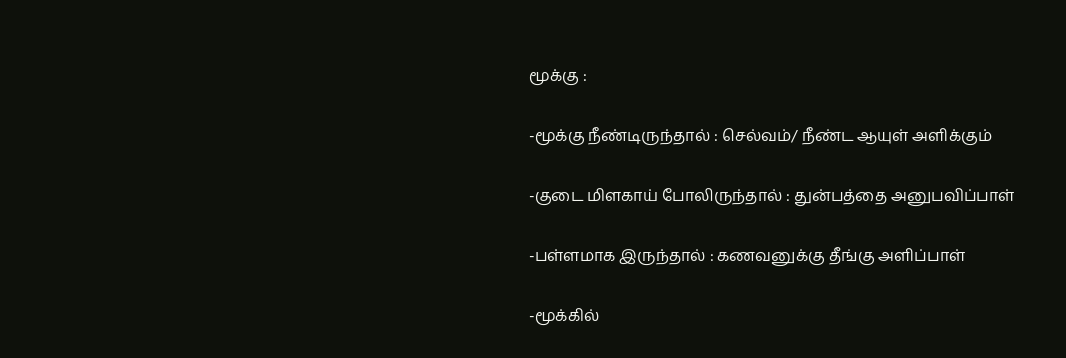மூக்கு :

-மூக்கு நீண்டிருந்தால் : செல்வம்/ நீண்ட ஆயுள் அளிக்கும்

-குடை மிளகாய் போலிருந்தால் : துன்பத்தை அனுபவிப்பாள்

-பள்ளமாக இருந்தால் : கணவனுக்கு தீங்கு அளிப்பாள்

-மூக்கில்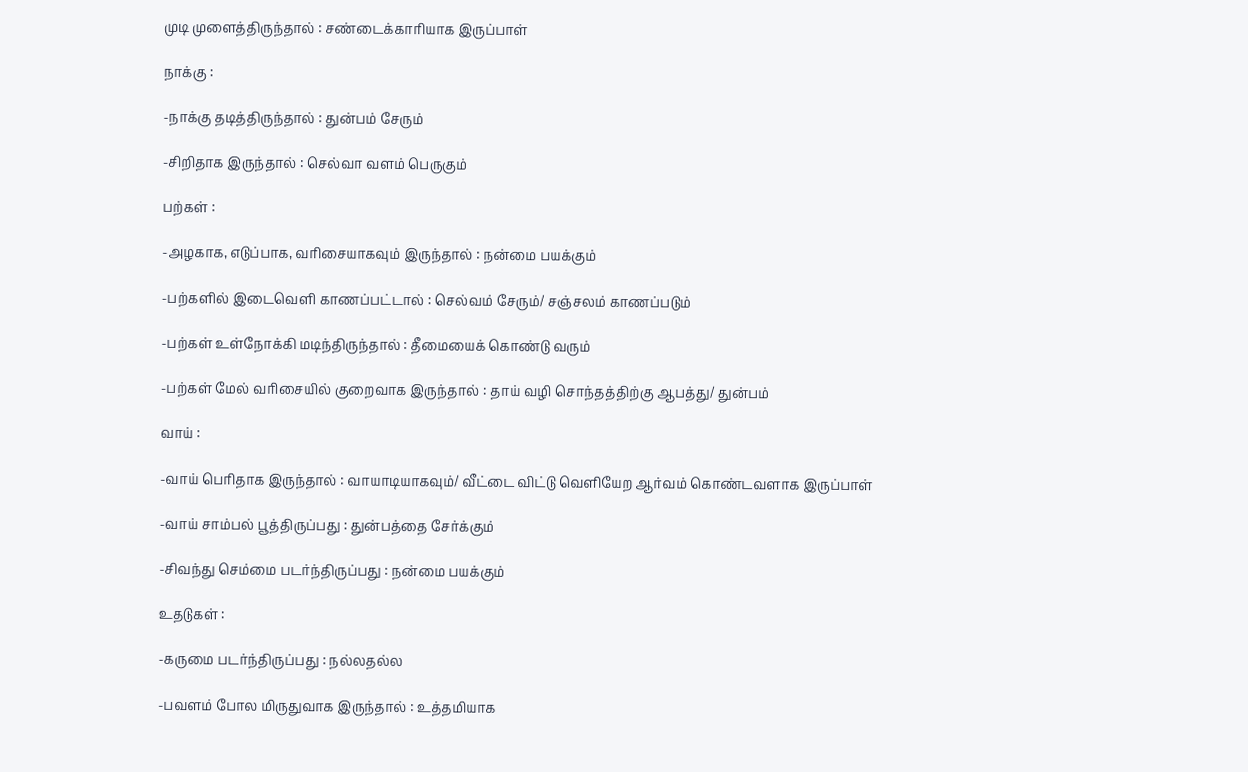முடி முளைத்திருந்தால் : சண்டைக்காரியாக இருப்பாள்

நாக்கு :

-நாக்கு தடித்திருந்தால் : துன்பம் சேரும்

-சிறிதாக இருந்தால் : செல்வா வளம் பெருகும்

பற்கள் :

-அழகாக, எடுப்பாக, வரிசையாகவும் இருந்தால் : நன்மை பயக்கும்

-பற்களில் இடைவெளி காணப்பட்டால் : செல்வம் சேரும்/ சஞ்சலம் காணப்படும்

-பற்கள் உள்நோக்கி மடிந்திருந்தால் : தீமையைக் கொண்டு வரும்

-பற்கள் மேல் வரிசையில் குறைவாக இருந்தால் : தாய் வழி சொந்தத்திற்கு ஆபத்து/ துன்பம்

வாய் :

-வாய் பெரிதாக இருந்தால் : வாயாடியாகவும்/ வீட்டை விட்டு வெளியேற ஆர்வம் கொண்டவளாக இருப்பாள்

-வாய் சாம்பல் பூத்திருப்பது : துன்பத்தை சேர்க்கும்

-சிவந்து செம்மை படர்ந்திருப்பது : நன்மை பயக்கும்

உதடுகள் :

-கருமை படர்ந்திருப்பது : நல்லதல்ல

-பவளம் போல மிருதுவாக இருந்தால் : உத்தமியாக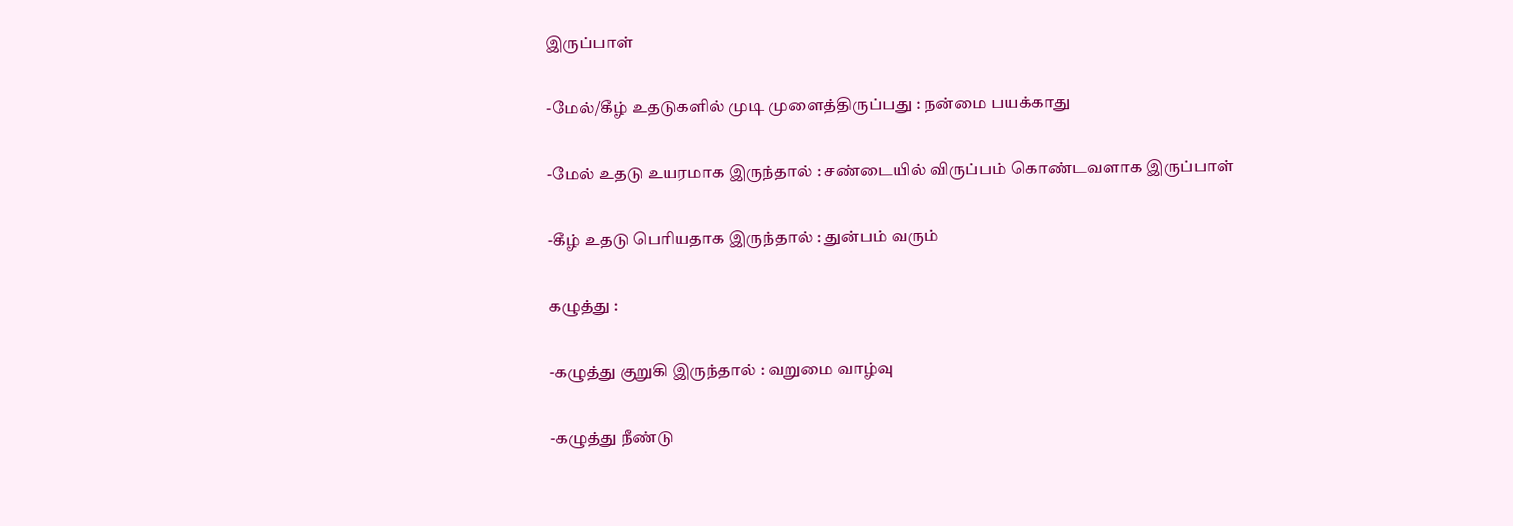இருப்பாள்

-மேல்/கீழ் உதடுகளில் முடி முளைத்திருப்பது : நன்மை பயக்காது

-மேல் உதடு உயரமாக இருந்தால் : சண்டையில் விருப்பம் கொண்டவளாக இருப்பாள்

-கீழ் உதடு பெரியதாக இருந்தால் : துன்பம் வரும்

கழுத்து :

-கழுத்து குறுகி இருந்தால் : வறுமை வாழ்வு

-கழுத்து நீண்டு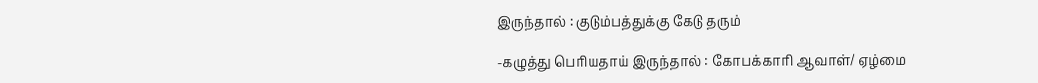இருந்தால் : குடும்பத்துக்கு கேடு தரும்

-கழுத்து பெரியதாய் இருந்தால் : கோபக்காரி ஆவாள்/ ஏழ்மை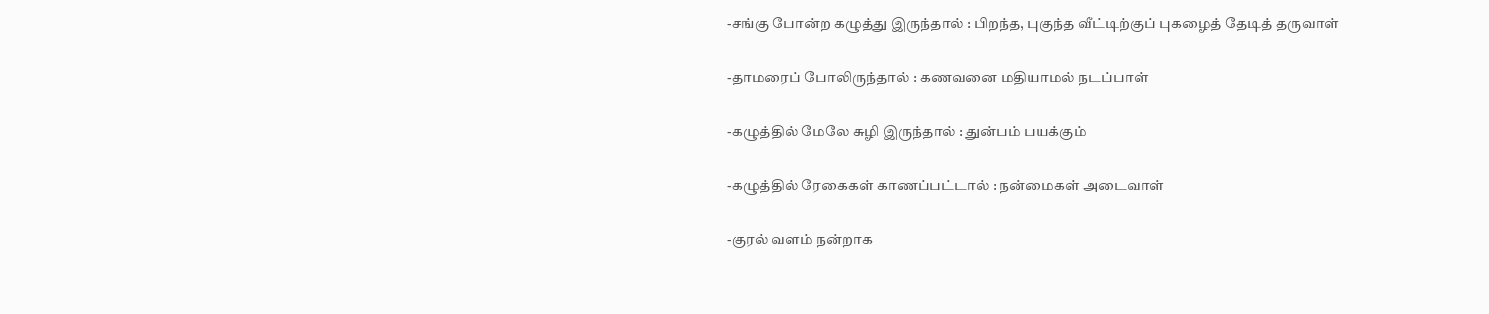-சங்கு போன்ற கழுத்து இருந்தால் : பிறந்த, புகுந்த வீட்டிற்குப் புகழைத் தேடித் தருவாள்

-தாமரைப் போலிருந்தால் : கணவனை மதியாமல் நடப்பாள்

-கழுத்தில் மேலே சுழி இருந்தால் : துன்பம் பயக்கும்

-கழுத்தில் ரேகைகள் காணப்பட்டால் : நன்மைகள் அடைவாள்

-குரல் வளம் நன்றாக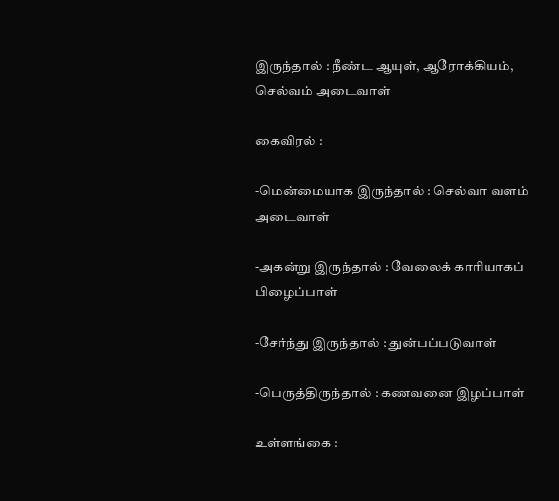இருந்தால் : நீண்ட ஆயுள், ஆரோக்கியம், செல்வம் அடைவாள்

கைவிரல் :

-மென்மையாக இருந்தால் : செல்வா வளம் அடைவாள்

-அகன்று இருந்தால் : வேலைக் காரியாகப் பிழைப்பாள்

-சேர்ந்து இருந்தால் : துன்பப்படுவாள்

-பெருத்திருந்தால் : கணவனை இழப்பாள்

உள்ளங்கை :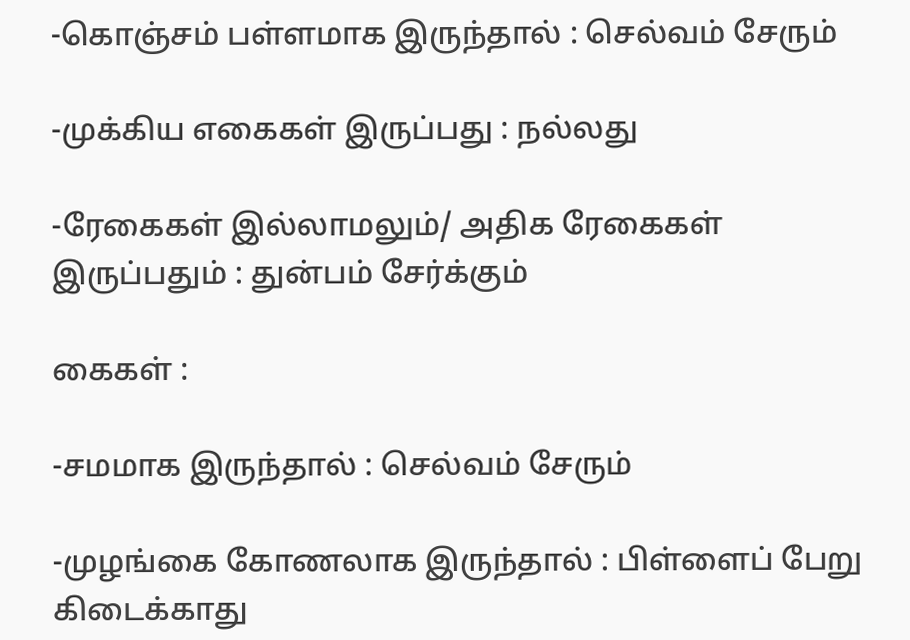-கொஞ்சம் பள்ளமாக இருந்தால் : செல்வம் சேரும்

-முக்கிய எகைகள் இருப்பது : நல்லது

-ரேகைகள் இல்லாமலும்/ அதிக ரேகைகள் இருப்பதும் : துன்பம் சேர்க்கும்

கைகள் :

-சமமாக இருந்தால் : செல்வம் சேரும்

-முழங்கை கோணலாக இருந்தால் : பிள்ளைப் பேறு கிடைக்காது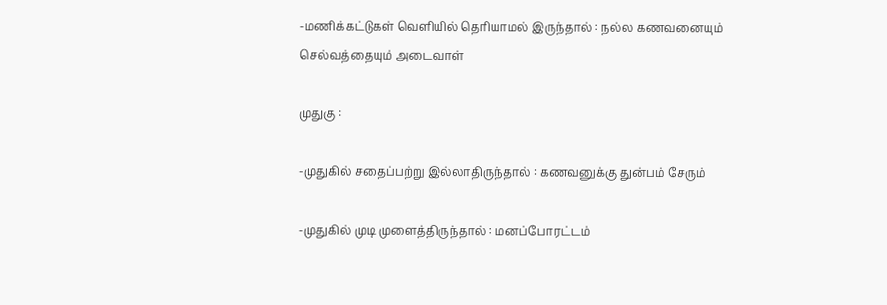-மணிக்கட்டுகள் வெளியில் தெரியாமல் இருந்தால் : நல்ல கணவனையும் செல்வத்தையும் அடைவாள்

முதுகு :

-முதுகில் சதைப்பற்று இல்லாதிருந்தால் : கணவனுக்கு துன்பம் சேரும்

-முதுகில் முடி முளைத்திருந்தால் : மனப்போரட்டம்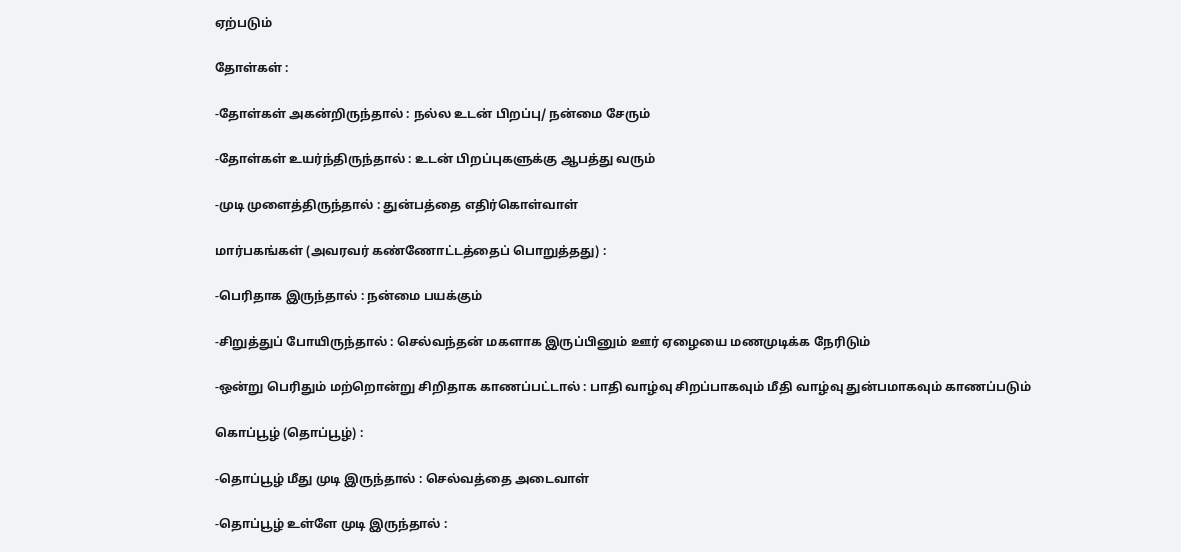ஏற்படும்

தோள்கள் :

-தோள்கள் அகன்றிருந்தால் : நல்ல உடன் பிறப்பு/ நன்மை சேரும்

-தோள்கள் உயர்ந்திருந்தால் : உடன் பிறப்புகளுக்கு ஆபத்து வரும்

-முடி முளைத்திருந்தால் : துன்பத்தை எதிர்கொள்வாள்

மார்பகங்கள் (அவரவர் கண்ணோட்டத்தைப் பொறுத்தது) :

-பெரிதாக இருந்தால் : நன்மை பயக்கும்

-சிறுத்துப் போயிருந்தால் : செல்வந்தன் மகளாக இருப்பினும் ஊர் ஏழையை மணமுடிக்க நேரிடும்

-ஒன்று பெரிதும் மற்றொன்று சிறிதாக காணப்பட்டால் : பாதி வாழ்வு சிறப்பாகவும் மீதி வாழ்வு துன்பமாகவும் காணப்படும்

கொப்பூழ் (தொப்பூழ்) :

-தொப்பூழ் மீது முடி இருந்தால் : செல்வத்தை அடைவாள்

-தொப்பூழ் உள்ளே முடி இருந்தால் :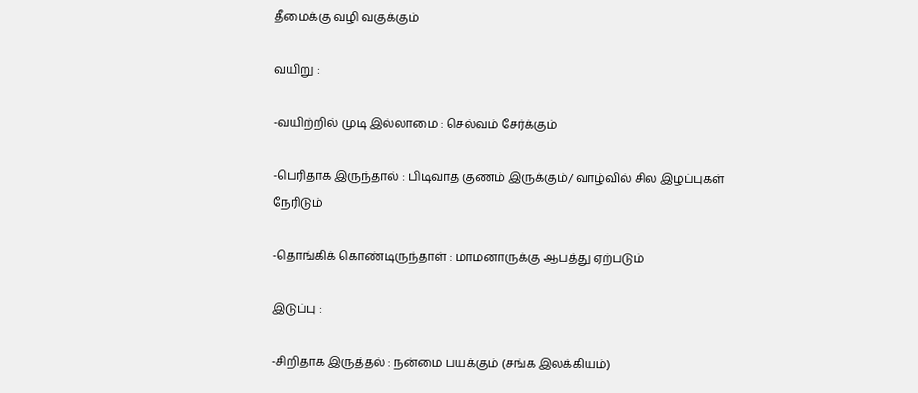தீமைக்கு வழி வகுக்கும்

வயிறு :

-வயிற்றில் முடி இல்லாமை : செல்வம் சேர்க்கும்

-பெரிதாக இருந்தால் : பிடிவாத குணம் இருக்கும்/ வாழ்வில் சில இழப்புகள் நேரிடும்

-தொங்கிக் கொண்டிருந்தாள் : மாமனாருக்கு ஆபத்து ஏற்படும்

இடுப்பு :

-சிறிதாக இருத்தல் : நன்மை பயக்கும் (சங்க இலக்கியம்)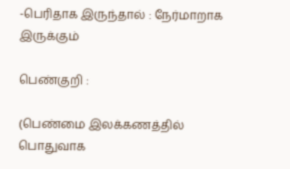-பெரிதாக இருந்தால் : நேர்மாறாக இருக்கும்

பெண்குறி :

(பெண்மை இலக்கணத்தில் பொதுவாக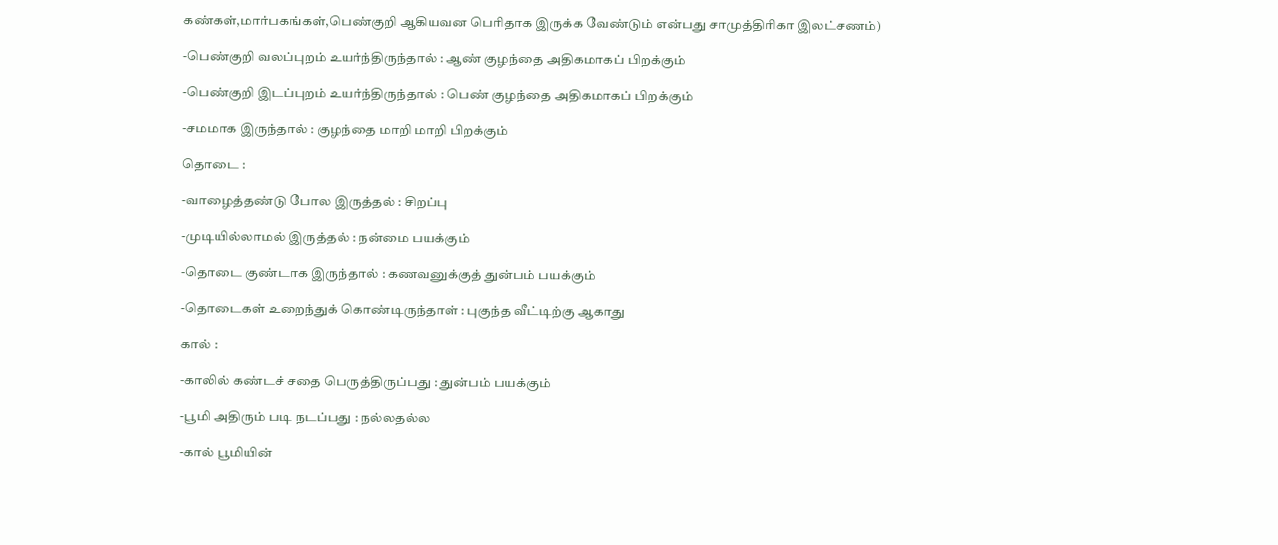கண்கள்,மார்பகங்கள்,பெண்குறி ஆகியவன பெரிதாக இருக்க வேண்டும் என்பது சாமுத்திரிகா இலட்சணம்)

-பெண்குறி வலப்புறம் உயர்ந்திருந்தால் : ஆண் குழந்தை அதிகமாகப் பிறக்கும்

-பெண்குறி இடப்புறம் உயர்ந்திருந்தால் : பெண் குழந்தை அதிகமாகப் பிறக்கும்

-சமமாக இருந்தால் : குழந்தை மாறி மாறி பிறக்கும்

தொடை :

-வாழைத்தண்டு போல இருத்தல் : சிறப்பு

-முடியில்லாமல் இருத்தல் : நன்மை பயக்கும்

-தொடை குண்டாக இருந்தால் : கணவனுக்குத் துன்பம் பயக்கும்

-தொடைகள் உறைந்துக் கொண்டிருந்தாள் : புகுந்த வீட்டிற்கு ஆகாது

கால் :

-காலில் கண்டச் சதை பெருத்திருப்பது : துன்பம் பயக்கும்

-பூமி அதிரும் படி நடப்பது : நல்லதல்ல

-கால் பூமியின்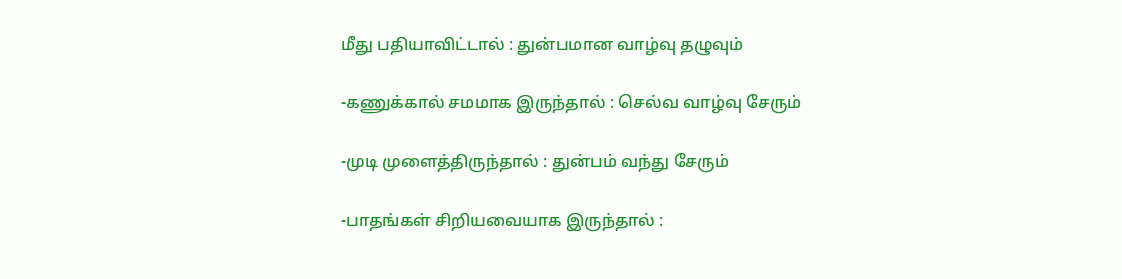மீது பதியாவிட்டால் : துன்பமான வாழ்வு தழுவும்

-கணுக்கால் சமமாக இருந்தால் : செல்வ வாழ்வு சேரும்

-முடி முளைத்திருந்தால் : துன்பம் வந்து சேரும்

-பாதங்கள் சிறியவையாக இருந்தால் :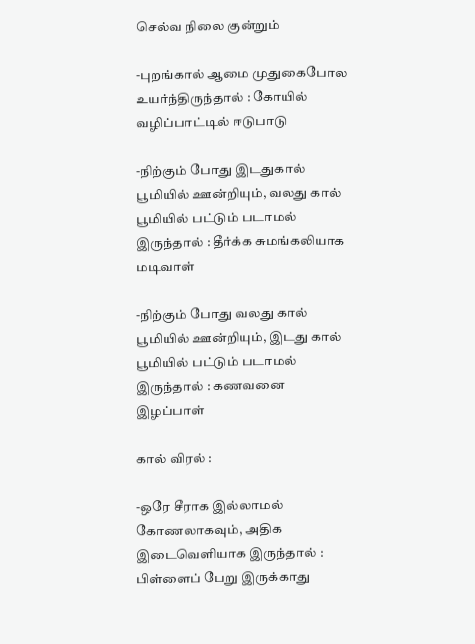செல்வ நிலை குன்றும்

-புறங்கால் ஆமை முதுகைபோல உயர்ந்திருந்தால் : கோயில் வழிப்பாட்டில் ஈடுபாடு

-நிற்கும் போது இடதுகால் பூமியில் ஊன்றியும், வலது கால் பூமியில் பட்டும் படாமல் இருந்தால் : தீர்க்க சுமங்கலியாக மடிவாள்

-நிற்கும் போது வலது கால் பூமியில் ஊன்றியும், இடது கால் பூமியில் பட்டும் படாமல் இருந்தால் : கணவனை இழப்பாள்

கால் விரல் :

-ஒரே சீராக இல்லாமல் கோணலாகவும், அதிக இடைவெளியாக இருந்தால் : பிள்ளைப் பேறு இருக்காது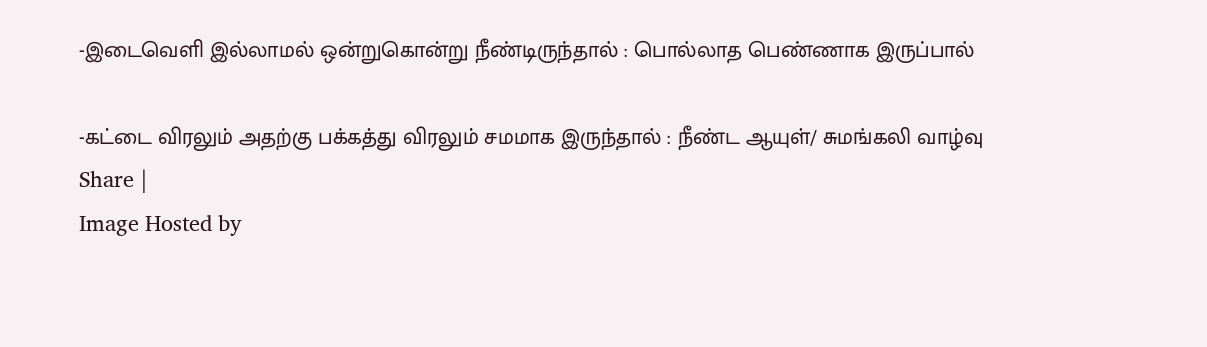-இடைவெளி இல்லாமல் ஒன்றுகொன்று நீண்டிருந்தால் : பொல்லாத பெண்ணாக இருப்பால்

-கட்டை விரலும் அதற்கு பக்கத்து விரலும் சமமாக இருந்தால் : நீண்ட ஆயுள்/ சுமங்கலி வாழ்வு
Share |
Image Hosted by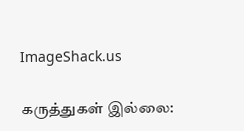ImageShack.us

கருத்துகள் இல்லை: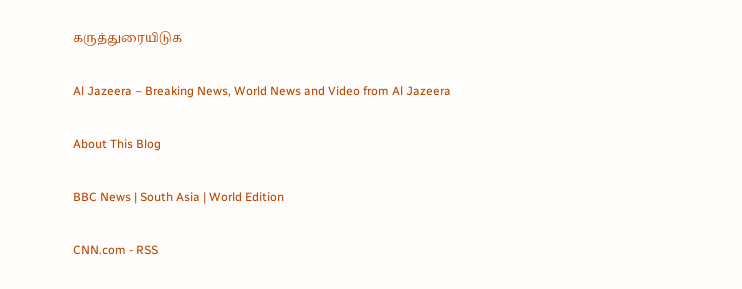கருத்துரையிடுக

Al Jazeera – Breaking News, World News and Video from Al Jazeera

About This Blog

BBC News | South Asia | World Edition

CNN.com - RSS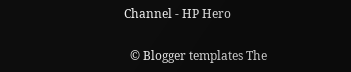Channel - HP Hero

  © Blogger templates The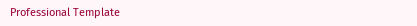Professional Template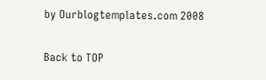by Ourblogtemplates.com 2008

Back to TOP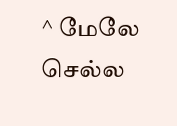^ மேலே செல்ல